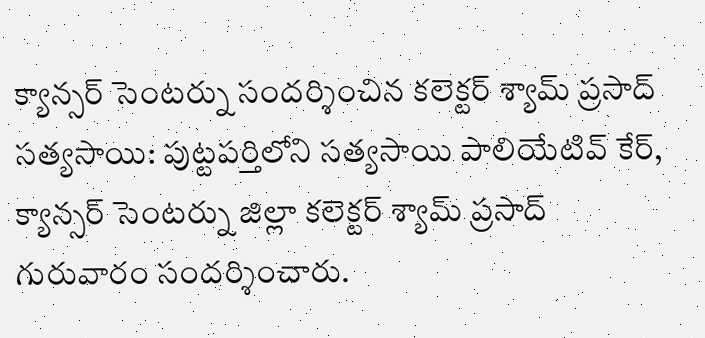క్యాన్సర్ సెంటర్ను సందర్శించిన కలెక్టర్ శ్యామ్ ప్రసాద్
సత్యసాయి: పుట్టపర్తిలోని సత్యసాయి పాలియేటివ్ కేర్, క్యాన్సర్ సెంటర్ను జిల్లా కలెక్టర్ శ్యామ్ ప్రసాద్ గురువారం సందర్శించారు.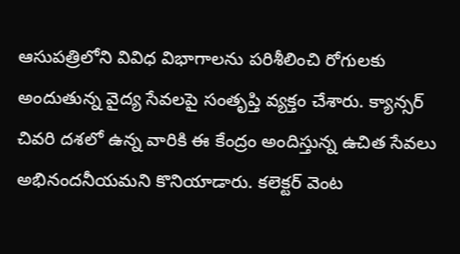ఆసుపత్రిలోని వివిధ విభాగాలను పరిశీలించి రోగులకు అందుతున్న వైద్య సేవలపై సంతృప్తి వ్యక్తం చేశారు. క్యాన్సర్ చివరి దశలో ఉన్న వారికి ఈ కేంద్రం అందిస్తున్న ఉచిత సేవలు అభినందనీయమని కొనియాడారు. కలెక్టర్ వెంట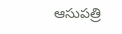ఆసుపత్రి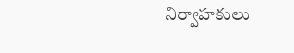నిర్వాహకులు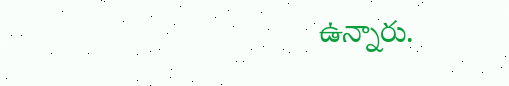ఉన్నారు.